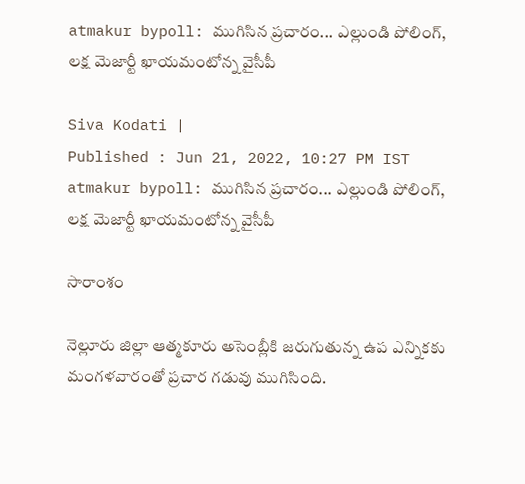atmakur bypoll: ముగిసిన ప్ర‌చారం... ఎల్లుండి పోలింగ్‌, లక్ష మెజార్టీ ఖాయమంటోన్న వైసీపీ

Siva Kodati |
Published : Jun 21, 2022, 10:27 PM IST
atmakur bypoll: ముగిసిన ప్ర‌చారం... ఎల్లుండి పోలింగ్‌, లక్ష మెజార్టీ ఖాయమంటోన్న వైసీపీ

సారాంశం

నెల్లూరు జిల్లా ఆత్మ‌కూరు అసెంబ్లీకి జ‌రుగుతున్న ఉప ఎన్నిక‌కు మంగళవారంతో ప్రచార గడువు ముగిసింది.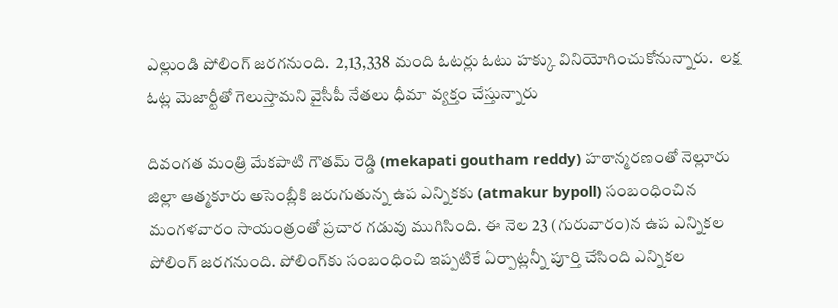ఎల్లుండి పోలింగ్ జరగనుంది.  2,13,338 మంది ఓటర్లు ఓటు హక్కు వినియోగించుకోనున్నారు.  లక్ష ఓట్ల మెజార్టీతో గెలుస్తామని వైసీపీ నేతలు ధీమా వ్యక్తం చేస్తున్నారు

దివంగ‌త మంత్రి మేకపాటి గౌత‌మ్ రెడ్డి (mekapati goutham reddy) హ‌ఠాన్మ‌ర‌ణంతో నెల్లూరు జిల్లా ఆత్మ‌కూరు అసెంబ్లీకి జ‌రుగుతున్న ఉప ఎన్నిక‌కు (atmakur bypoll) సంబంధించిన మంగ‌ళ‌వారం సాయంత్రంతో ప్రచార గడువు ముగిసింది. ఈ నెల 23 (గురువారం)న ఉప ఎన్నిక‌ల పోలింగ్ జ‌ర‌గ‌నుంది. పోలింగ్‌కు సంబంధించి ఇప్ప‌టికే ఏర్పాట్ల‌న్నీ పూర్తి చేసింది ఎన్నికల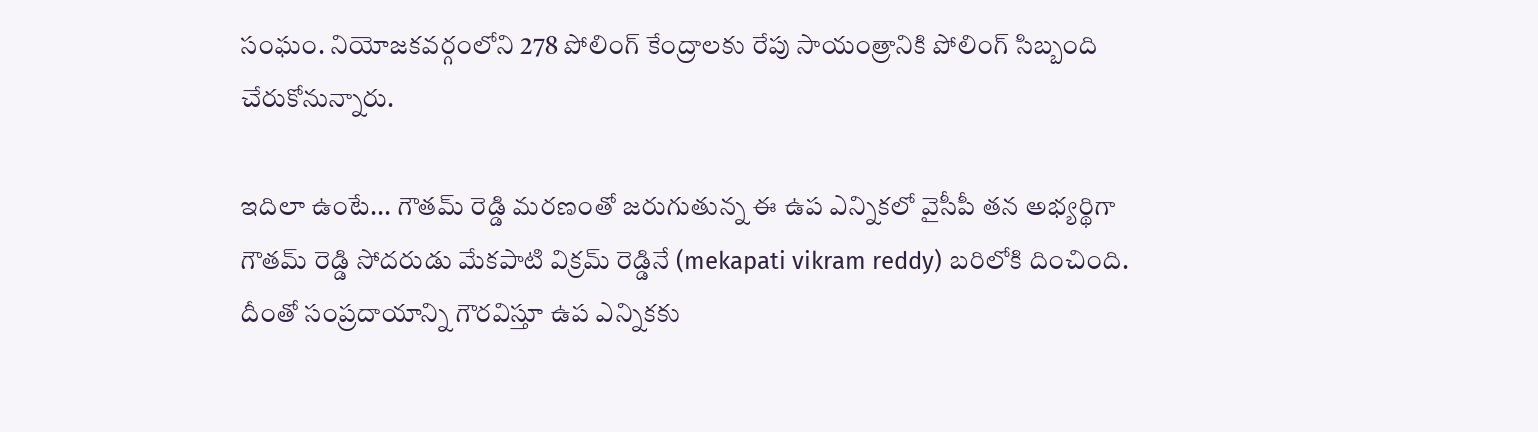సంఘం. నియోజ‌క‌వ‌ర్గంలోని 278 పోలింగ్ కేంద్రాల‌కు రేపు సాయంత్రానికి పోలింగ్ సిబ్బంది చేరుకోనున్నారు.

ఇదిలా ఉంటే... గౌత‌మ్ రెడ్డి మ‌ర‌ణంతో జ‌రుగుతున్న ఈ ఉప ఎన్నిక‌లో వైసీపీ త‌న అభ్య‌ర్థిగా గౌత‌మ్ రెడ్డి సోద‌రుడు మేక‌పాటి విక్ర‌మ్ రెడ్డినే (mekapati vikram reddy) బ‌రిలోకి దించింది. దీంతో సంప్ర‌దాయాన్ని గౌర‌విస్తూ ఉప ఎన్నికకు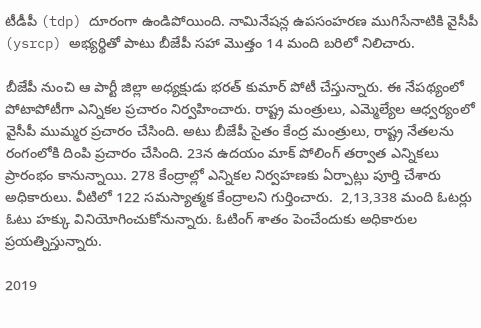టీడీపీ (tdp) దూరంగా ఉండిపోయింది. నామినేషన్ల ఉపసంహరణ ముగిసేనాటికి వైసీపీ (ysrcp) అభ్యర్థితో పాటు బీజేపీ స‌హా మొత్తం 14 మంది బ‌రిలో నిలిచారు.

బీజేపీ నుంచి ఆ పార్టీ జిల్లా అధ్యక్షుడు భరత్ కుమార్ పోటీ చేస్తున్నారు. ఈ నేపథ్యంలో పోటాపోటీగా ఎన్నికల ప్రచారం నిర్వహించారు. రాష్ట్ర మంత్రులు, ఎమ్మెల్యేల ఆధ్వర్యంలో వైసీపీ ముమ్మర ప్రచారం చేసింది. అటు బీజేపీ సైతం కేంద్ర మంత్రులు, రాష్ట్ర నేతలను రంగంలోకి దింపి ప్రచారం చేసింది. 23న ఉదయం మాక్ పోలింగ్ తర్వాత ఎన్నికలు ప్రారంభం కానున్నాయి. 278 కేంద్రాల్లో ఎన్నికల నిర్వహణకు ఏర్పాట్లు పూర్తి చేశారు అధికారులు. వీటిలో 122 సమస్యాత్మక కేంద్రాలని గుర్తించారు.  2,13,338 మంది ఓటర్లు ఓటు హక్కు వినియోగించుకోనున్నారు. ఓటింగ్ శాతం పెంచేందుకు అధికారుల ప్రయత్నిస్తున్నారు.

2019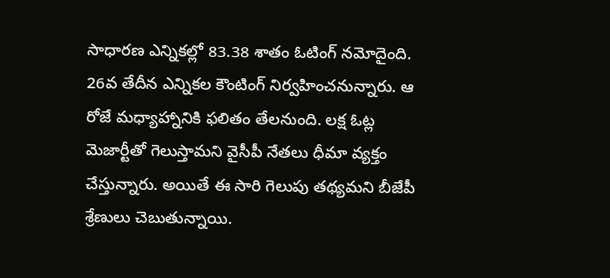సాధారణ ఎన్నికల్లో 83.38 శాతం ఓటింగ్ నమోదైంది. 26వ తేదీన ఎన్నికల కౌంటింగ్ నిర్వహించనున్నారు. ఆ రోజే మధ్యాహ్నానికి ఫలితం తేలనుంది. లక్ష ఓట్ల మెజార్టీతో గెలుస్తామని వైసీపీ నేతలు ధీమా వ్యక్తం చేస్తున్నారు. అయితే ఈ సారి గెలుపు తథ్యమని బీజేపీ శ్రేణులు చెబుతున్నాయి.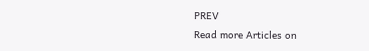PREV
Read more Articles on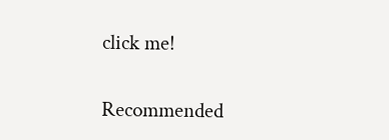click me!

Recommended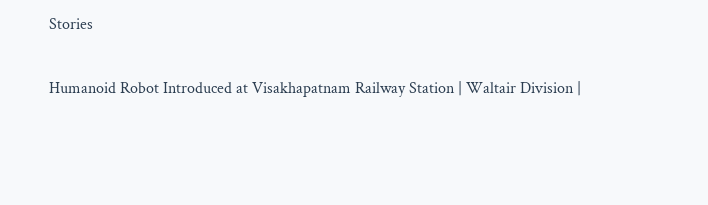Stories

Humanoid Robot Introduced at Visakhapatnam Railway Station | Waltair Division |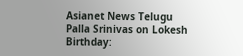Asianet News Telugu
Palla Srinivas on Lokesh Birthday: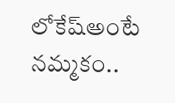లోకేష్అంటే నమ్మకం..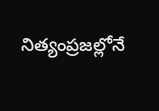నిత్యంప్రజల్లోనే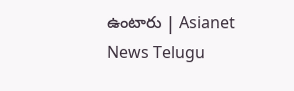ఉంటారు | Asianet News Telugu